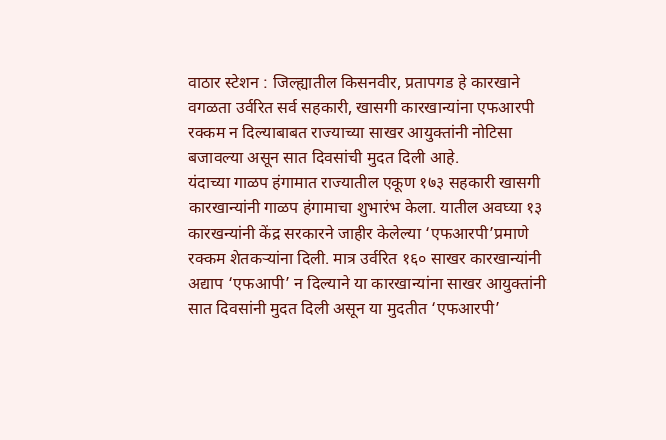वाठार स्टेशन : जिल्ह्यातील किसनवीर, प्रतापगड हे कारखाने वगळता उर्वरित सर्व सहकारी, खासगी कारखान्यांना एफआरपी रक्कम न दिल्याबाबत राज्याच्या साखर आयुक्तांनी नोटिसा बजावल्या असून सात दिवसांची मुदत दिली आहे.
यंदाच्या गाळप हंगामात राज्यातील एकूण १७३ सहकारी खासगी कारखान्यांनी गाळप हंगामाचा शुभारंभ केला. यातील अवघ्या १३ कारखन्यांनी केंद्र सरकारने जाहीर केलेल्या ‘एफआरपी’प्रमाणे रक्कम शेतकऱ्यांना दिली. मात्र उर्वरित १६० साखर कारखान्यांनी अद्याप ‘एफआपी’ न दिल्याने या कारखान्यांना साखर आयुक्तांनी सात दिवसांनी मुदत दिली असून या मुदतीत ‘एफआरपी’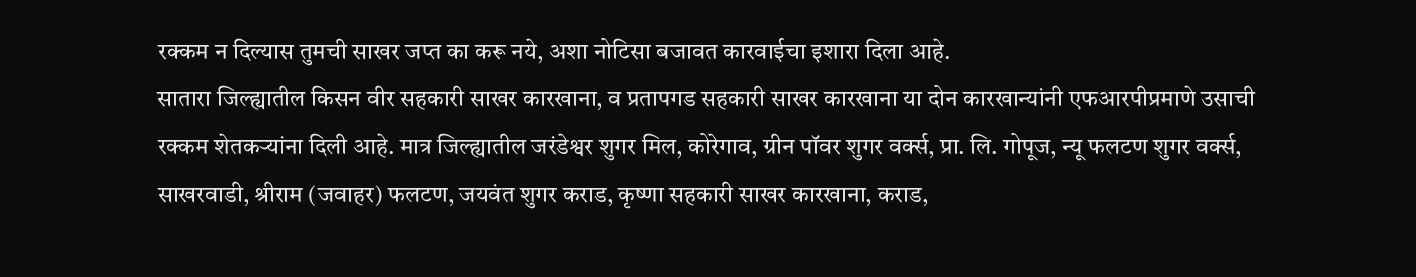रक्कम न दिल्यास तुमची साखर जप्त का करू नये, अशा नोटिसा बजावत कारवाईचा इशारा दिला आहे.
सातारा जिल्ह्यातील किसन वीर सहकारी साखर कारखाना, व प्रतापगड सहकारी साखर कारखाना या दोन कारखान्यांनी एफआरपीप्रमाणे उसाची रक्कम शेतकऱ्यांना दिली आहे. मात्र जिल्ह्यातील जरंडेश्वर शुगर मिल, कोरेगाव, ग्रीन पॉवर शुगर वर्क्स, प्रा. लि. गोपूज, न्यू फलटण शुगर वर्क्स, साखरवाडी, श्रीराम (जवाहर) फलटण, जयवंत शुगर कराड, कृष्णा सहकारी साखर कारखाना, कराड,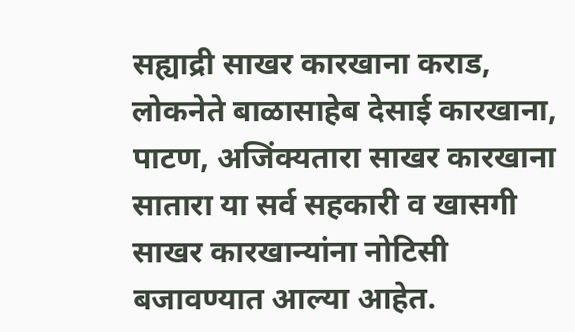सह्याद्री साखर कारखाना कराड, लोकनेते बाळासाहेब देसाई कारखाना, पाटण, अजिंक्यतारा साखर कारखाना सातारा या सर्व सहकारी व खासगी साखर कारखान्यांना नोटिसी बजावण्यात आल्या आहेत.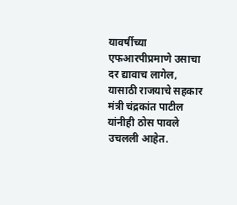यावर्षीच्या एफआरपीप्रमाणे उसाचा दर द्यावाच लागेल, यासाठी राजयाचे सहकार मंत्री चंद्रकांत पाटील यांनीही ठोस पावले उचलली आहेत.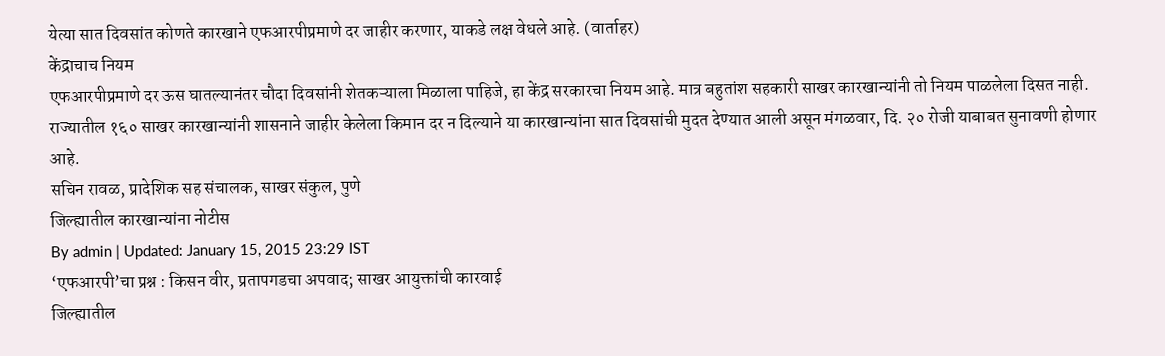येत्या सात दिवसांत कोणते कारखाने एफआरपीप्रमाणे दर जाहीर करणार, याकडे लक्ष वेधले आहे. (वार्ताहर)
केंद्राचाच नियम
एफआरपीप्रमाणे दर ऊस घातल्यानंतर चौदा दिवसांनी शेतकऱ्याला मिळाला पाहिजे, हा केंद्र सरकारचा नियम आहे. मात्र बहुतांश सहकारी साखर कारखान्यांनी तो नियम पाळलेला दिसत नाही.
राज्यातील १६० साखर कारखान्यांनी शासनाने जाहीर केलेला किमान दर न दिल्याने या कारखान्यांना सात दिवसांची मुदत देण्यात आली असून मंगळवार, दि. २० रोजी याबाबत सुनावणी होणार आहे.
सचिन रावळ, प्रादेशिक सह संचालक, साखर संकुल, पुणे
जिल्ह्यातील कारखान्यांना नोटीस
By admin | Updated: January 15, 2015 23:29 IST
‘एफआरपी’चा प्रश्न : किसन वीर, प्रतापगडचा अपवाद; साखर आयुक्तांची कारवाई
जिल्ह्यातील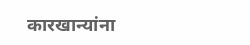कारखान्यांना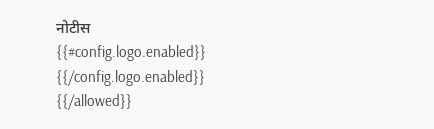नोटीस
{{#config.logo.enabled}} {{/config.logo.enabled}}
{{/allowed}}